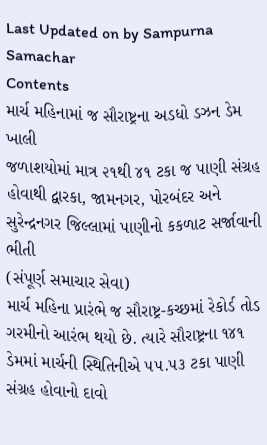Last Updated on by Sampurna Samachar
Contents
માર્ચ મહિનામાં જ સૌરાષ્ટ્રના અડધો ડઝન ડેમ ખાલી
જળાશયોમાં માત્ર ૨૧થી ૪૧ ટકા જ પાણી સંગ્રહ હોવાથી દ્વારકા, જામનગર, પોરબંદર અને સુરેન્દ્રનગર જિલ્લામાં પાણીનો કકળાટ સર્જાવાની ભીતી
(સંપૂર્ણ સમાચાર સેવા)
માર્ચ મહિના પ્રારંભે જ સૌરાષ્ટ્ર-કચ્છમાં રેકોર્ડ તોડ ગરમીનો આરંભ થયો છે. ત્યારે સૌરાષ્ટ્રના ૧૪૧ ડેમમાં માર્ચની સ્થિતિનીએ ૫૫.૫૩ ટકા પાણી સંગ્રહ હોવાનો દાવો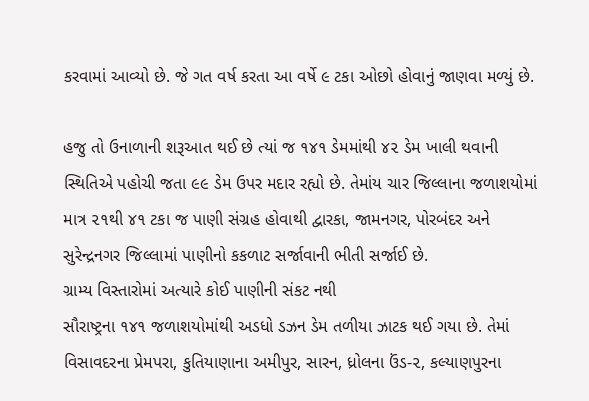કરવામાં આવ્યો છે. જે ગત વર્ષ કરતા આ વર્ષે ૯ ટકા ઓછો હોવાનું જાણવા મળ્યું છે.

હજુ તો ઉનાળાની શરૂઆત થઈ છે ત્યાં જ ૧૪૧ ડેમમાંથી ૪૨ ડેમ ખાલી થવાની સ્થિતિએ પહોચી જતા ૯૯ ડેમ ઉપર મદાર રહ્યો છે. તેમાંય ચાર જિલ્લાના જળાશયોમાં માત્ર ૨૧થી ૪૧ ટકા જ પાણી સંગ્રહ હોવાથી દ્વારકા, જામનગર, પોરબંદર અને સુરેન્દ્રનગર જિલ્લામાં પાણીનો કકળાટ સર્જાવાની ભીતી સર્જાઈ છે.
ગ્રામ્ય વિસ્તારોમાં અત્યારે કોઈ પાણીની સંકટ નથી
સૌરાષ્ટ્રના ૧૪૧ જળાશયોમાંથી અડધો ડઝન ડેમ તળીયા ઝાટક થઈ ગયા છે. તેમાં વિસાવદરના પ્રેમપરા, કુતિયાણાના અમીપુર, સારન, ધ્રોલના ઉંડ-૨, કલ્યાણપુરના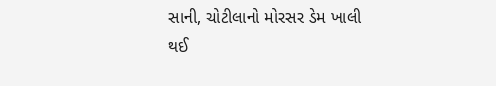સાની, ચોટીલાનો મોરસર ડેમ ખાલી થઈ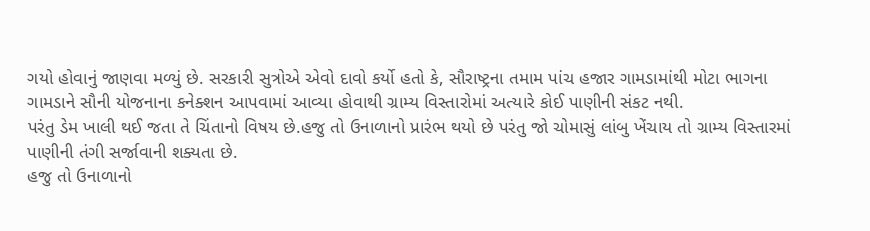ગયો હોવાનું જાણવા મળ્યું છે. સરકારી સુત્રોએ એવો દાવો કર્યો હતો કે, સૌરાષ્ટ્રના તમામ પાંચ હજાર ગામડામાંથી મોટા ભાગના ગામડાને સૌની યોજનાના કનેક્શન આપવામાં આવ્યા હોવાથી ગ્રામ્ય વિસ્તારોમાં અત્યારે કોઈ પાણીની સંકટ નથી.
પરંતુ ડેમ ખાલી થઈ જતા તે ચિંતાનો વિષય છે.હજુ તો ઉનાળાનો પ્રારંભ થયો છે પરંતુ જો ચોમાસું લાંબુ ખેંચાય તો ગ્રામ્ય વિસ્તારમાં પાણીની તંગી સર્જાવાની શક્યતા છે.
હજુ તો ઉનાળાનો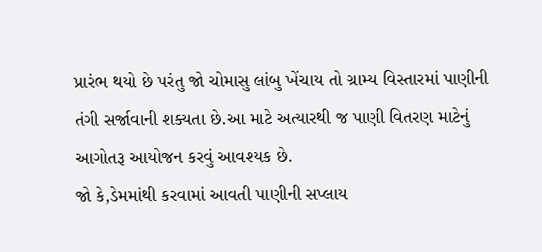પ્રારંભ થયો છે પરંતુ જો ચોમાસુ લાંબુ ખેંચાય તો ગ્રામ્ય વિસ્તારમાં પાણીની તંગી સર્જાવાની શક્યતા છે.આ માટે અત્યારથી જ પાણી વિતરણ માટેનું આગોતરૂ આયોજન કરવું આવશ્યક છે.
જો કે,ડેમમાંથી કરવામાં આવતી પાણીની સપ્લાય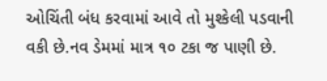ઓચિંતી બંધ કરવામાં આવે તો મુશ્કેલી પડવાની વકી છે.નવ ડેમમાં માત્ર ૧૦ ટકા જ પાણી છે.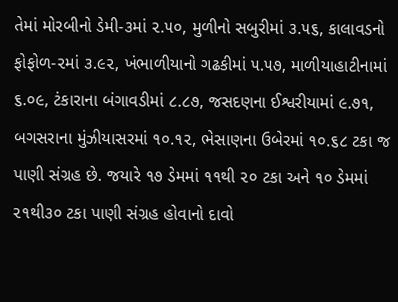તેમાં મોરબીનો ડેમી-૩માં ૨.૫૦, મુળીનો સબુરીમાં ૩.૫૬, કાલાવડનો ફોફોળ-૨માં ૩.૯૨, ખંભાળીયાનો ગઢકીમાં ૫.૫૭, માળીયાહાટીનામાં ૬.૦૯, ટંકારાના બંગાવડીમાં ૮.૮૭, જસદણના ઈશ્વરીયામાં ૯.૭૧, બગસરાના મુંઝીયાસરમાં ૧૦.૧૨, ભેસાણના ઉબેરમાં ૧૦.૬૮ ટકા જ પાણી સંગ્રહ છે. જયારે ૧૭ ડેમમાં ૧૧થી ૨૦ ટકા અને ૧૦ ડેમમાં ૨૧થી૩૦ ટકા પાણી સંગ્રહ હોવાનો દાવો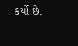કર્યો છે.